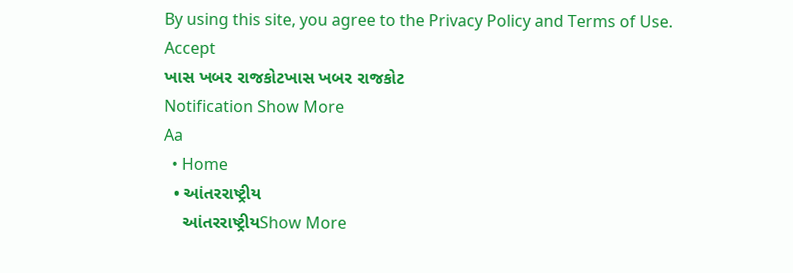By using this site, you agree to the Privacy Policy and Terms of Use.
Accept
ખાસ ખબર રાજકોટખાસ ખબર રાજકોટ
Notification Show More
Aa
  • Home
  • આંતરરાષ્ટ્રીય
    આંતરરાષ્ટ્રીયShow More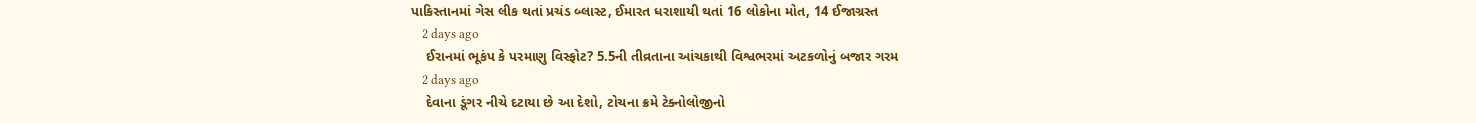પાકિસ્તાનમાં ગેસ લીક થતાં પ્રચંડ બ્લાસ્ટ, ઈમારત ધરાશાયી થતાં 16 લોકોના મોત, 14 ઈજાગ્રસ્ત
    2 days ago
    ઈરાનમાં ભૂકંપ કે પરમાણુ વિસ્ફોટ? 5.5ની તીવ્રતાના આંચકાથી વિશ્વભરમાં અટકળોનું બજાર ગરમ
    2 days ago
    દેવાના ડૂંગર નીચે દટાયા છે આ દેશો, ટોચના ક્રમે ટેક્નોલોજીનો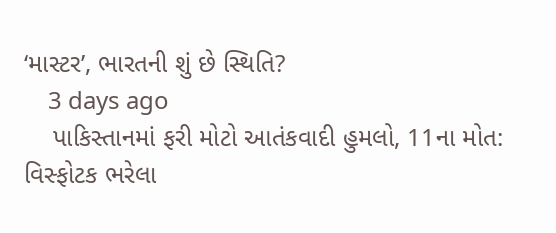‘માસ્ટર’, ભારતની શું છે સ્થિતિ?
    3 days ago
    પાકિસ્તાનમાં ફરી મોટો આતંકવાદી હુમલો, 11ના મોત: વિસ્ફોટક ભરેલા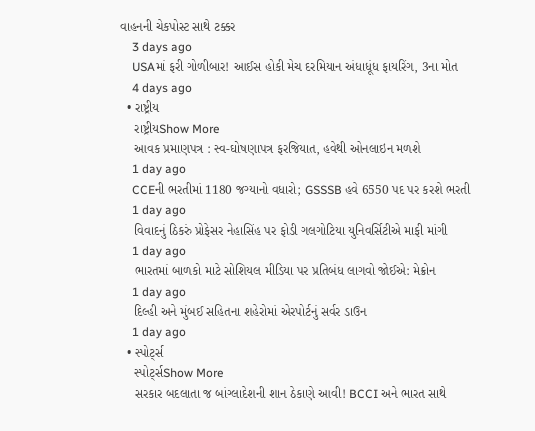વાહનની ચેકપોસ્ટ સાથે ટક્કર
    3 days ago
    USAમાં ફરી ગોળીબાર! આઈસ હોકી મેચ દરમિયાન અંધાધૂંધ ફાયરિંગ, 3ના મોત
    4 days ago
  • રાષ્ટ્રીય
    રાષ્ટ્રીયShow More
    આવક પ્રમાણપત્ર : સ્વ-ઘોષણાપત્ર ફરજિયાત, હવેથી ઓનલાઇન મળશે
    1 day ago
    CCEની ભરતીમાં 1180 જગ્યાનો વધારો; GSSSB હવે 6550 પદ પર કરશે ભરતી
    1 day ago
    વિવાદનું ઠિકરું પ્રોફેસર નેહાસિંહ પર ફોડી ગલગોટિયા યુનિવર્સિટીએ માફી માંગી
    1 day ago
    ભારતમાં બાળકો માટે સોશિયલ મીડિયા પર પ્રતિબંધ લાગવો જોઈએ: મેક્રોન
    1 day ago
    દિલ્હી અને મુંબઈ સહિતના શહેરોમાં એરપોર્ટનું સર્વર ડાઉન
    1 day ago
  • સ્પોર્ટ્સ
    સ્પોર્ટ્સShow More
    સરકાર બદલાતા જ બાંગ્લાદેશની શાન ઠેકાણે આવી! BCCI અને ભારત સાથે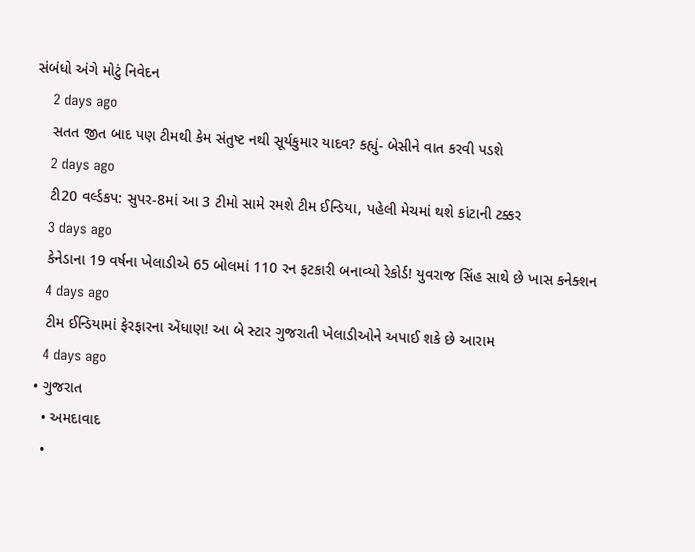સંબંધો અંગે મોટું નિવેદન
    2 days ago
    સતત જીત બાદ પણ ટીમથી કેમ સંતુષ્ટ નથી સૂર્યકુમાર યાદવ? કહ્યું- બેસીને વાત કરવી પડશે
    2 days ago
    ટી20 વર્લ્ડકપ: સુપર-8માં આ 3 ટીમો સામે રમશે ટીમ ઈન્ડિયા, પહેલી મેચમાં થશે કાંટાની ટક્કર
    3 days ago
    કેનેડાના 19 વર્ષના ખેલાડીએ 65 બોલમાં 110 રન ફટકારી બનાવ્યો રેકોર્ડ! યુવરાજ સિંહ સાથે છે ખાસ કનેક્શન
    4 days ago
    ટીમ ઈન્ડિયામાં ફેરફારના એંધાણ! આ બે સ્ટાર ગુજરાતી ખેલાડીઓને અપાઈ શકે છે આરામ
    4 days ago
  • ગુજરાત
    • અમદાવાદ
    •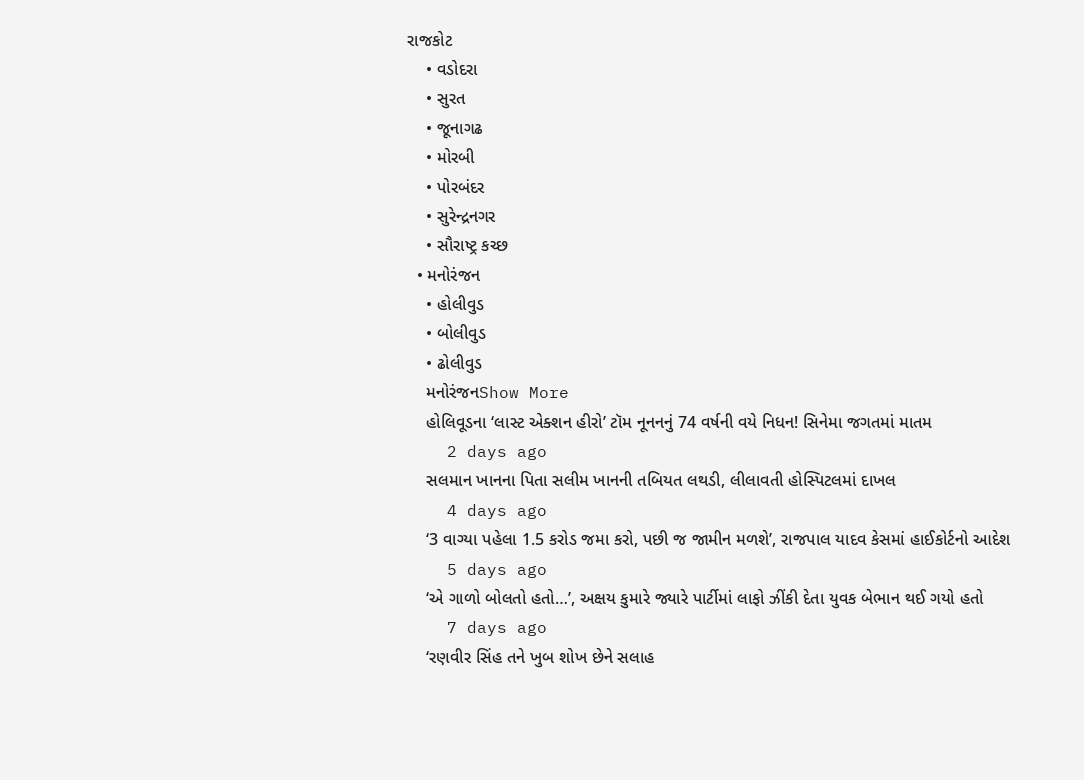રાજકોટ
    • વડોદરા
    • સુરત
    • જૂનાગઢ
    • મોરબી
    • પોરબંદર
    • સુરેન્દ્રનગર
    • સૌરાષ્ટ્ર કચ્છ
  • મનોરંજન
    • હોલીવુડ
    • બોલીવુડ
    • ઢોલીવુડ
    મનોરંજનShow More
    હોલિવૂડના ‘લાસ્ટ એક્શન હીરો’ ટૉમ નૂનનનું 74 વર્ષની વયે નિધન! સિનેમા જગતમાં માતમ
    2 days ago
    સલમાન ખાનના પિતા સલીમ ખાનની તબિયત લથડી, લીલાવતી હોસ્પિટલમાં દાખલ
    4 days ago
    ‘3 વાગ્યા પહેલા 1.5 કરોડ જમા કરો, પછી જ જામીન મળશે’, રાજપાલ યાદવ કેસમાં હાઈકોર્ટનો આદેશ
    5 days ago
    ‘એ ગાળો બોલતો હતો…’, અક્ષય કુમારે જ્યારે પાર્ટીમાં લાફો ઝીંકી દેતા યુવક બેભાન થઈ ગયો હતો
    7 days ago
    ‘રણવીર સિંહ તને ખુબ શોખ છેને સલાહ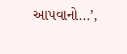આપવાનો…’,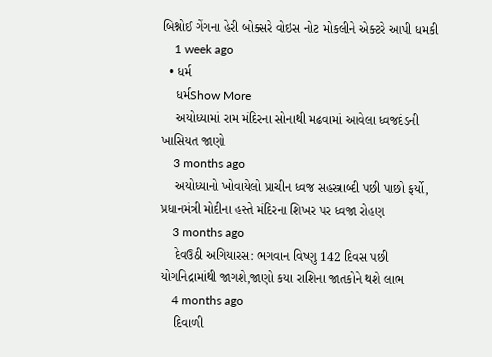બિશ્નોઈ ગેંગના હેરી બોક્સરે વોઇસ નોટ મોકલીને એક્ટરે આપી ધમકી
    1 week ago
  • ધર્મ
    ધર્મShow More
    અયોધ્યામાં રામ મંદિરના સોનાથી મઢવામાં આવેલા ધ્વજદંડની ખાસિયત જાણો
    3 months ago
    અયોધ્યાનો ખોવાયેલો પ્રાચીન ધ્વજ સહસ્ત્રાબ્દી પછી પાછો ફર્યો, પ્રધાનમંત્રી મોદીના હસ્તે મંદિરના શિખર પર ધ્વજા રોહણ
    3 months ago
    દેવઉઠી અગિયારસ: ભગવાન વિષ્ણુ 142 દિવસ પછી યોગનિદ્રામાંથી જાગશે,જાણો કયા રાશિના જાતકોને થશે લાભ
    4 months ago
    દિવાળી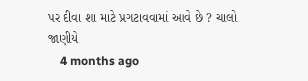પર દીવા શા માટે પ્રગટાવવામાં આવે છે ? ચાલો જાણીયે
    4 months ago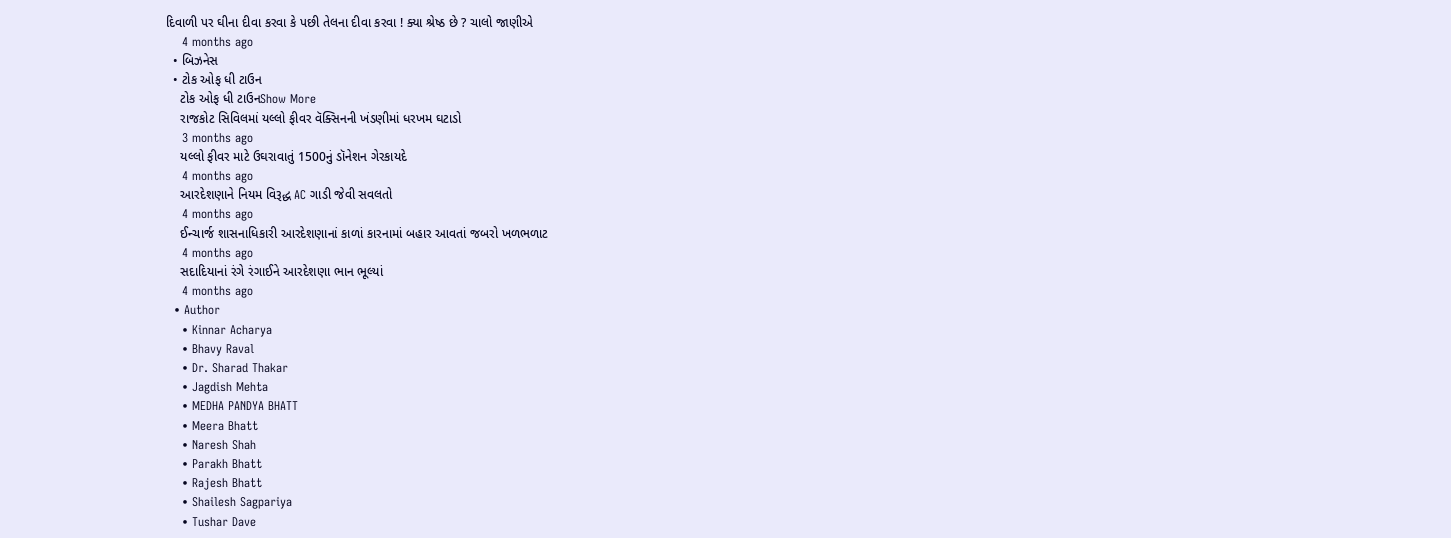દિવાળી પર ઘીના દીવા કરવા કે પછી તેલના દીવા કરવા ! ક્યા શ્રેષ્ઠ છે ? ચાલો જાણીએ
    4 months ago
  • બિઝનેસ
  • ટોક ઓફ ધી ટાઉન
    ટોક ઓફ ધી ટાઉનShow More
    રાજકોટ સિવિલમાં યલ્લો ફીવર વૅક્સિનની ખંડણીમાં ધરખમ ઘટાડો
    3 months ago
    યલ્લો ફીવર માટે ઉઘરાવાતું 1500નું ડૉનેશન ગેરકાયદે
    4 months ago
    આરદેશણાને નિયમ વિરૂદ્ધ AC ગાડી જેવી સવલતો
    4 months ago
    ઈન્ચાર્જ શાસનાધિકારી આરદેશણાનાં કાળાં કારનામાં બહાર આવતાં જબરો ખળભળાટ
    4 months ago
    સદાદિયાનાં રંગે રંગાઈને આરદેશણા ભાન ભૂલ્યાં
    4 months ago
  • Author
    • Kinnar Acharya
    • Bhavy Raval
    • Dr. Sharad Thakar
    • Jagdish Mehta
    • MEDHA PANDYA BHATT
    • Meera Bhatt
    • Naresh Shah
    • Parakh Bhatt
    • Rajesh Bhatt
    • Shailesh Sagpariya
    • Tushar Dave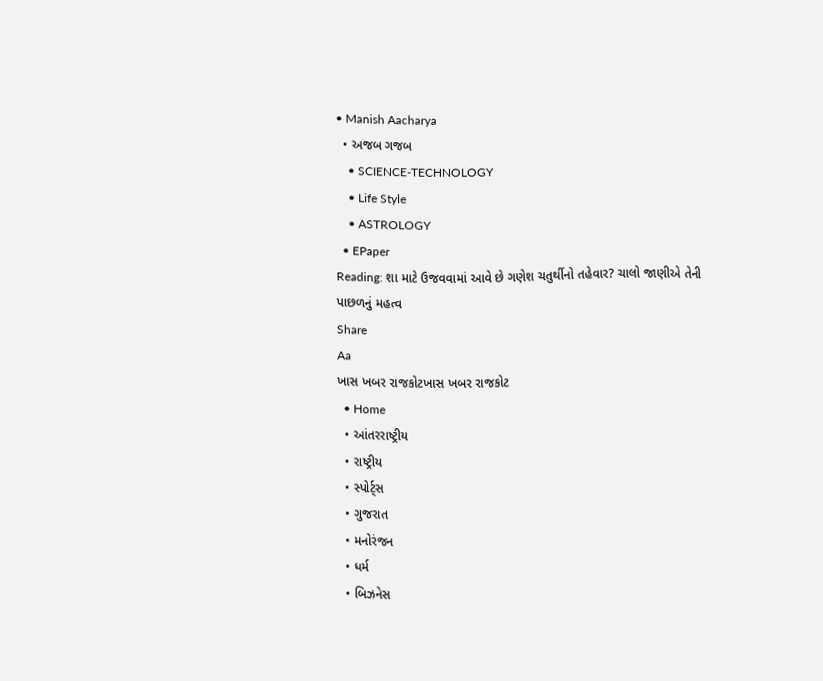• Manish Aacharya
  • અજબ ગજબ
    • SCIENCE-TECHNOLOGY
    • Life Style
    • ASTROLOGY
  • EPaper
Reading: શા માટે ઉજવવામાં આવે છે ગણેશ ચતુર્થીનો તહેવાર? ચાલો જાણીએ તેની પાછળનું મહત્વ
Share
Aa
ખાસ ખબર રાજકોટખાસ ખબર રાજકોટ
  • Home
  • આંતરરાષ્ટ્રીય
  • રાષ્ટ્રીય
  • સ્પોર્ટ્સ
  • ગુજરાત
  • મનોરંજન
  • ધર્મ
  • બિઝનેસ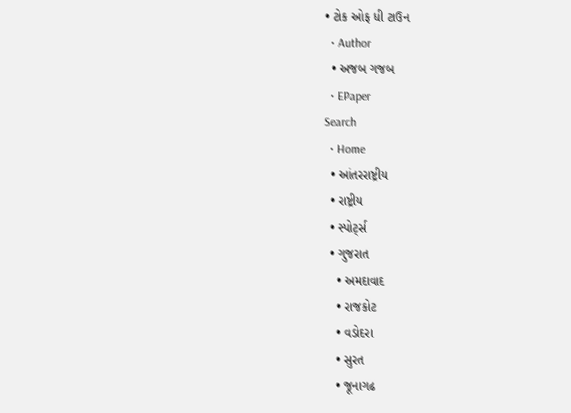• ટોક ઓફ ધી ટાઉન
  • Author
  • અજબ ગજબ
  • EPaper
Search
  • Home
  • આંતરરાષ્ટ્રીય
  • રાષ્ટ્રીય
  • સ્પોર્ટ્સ
  • ગુજરાત
    • અમદાવાદ
    • રાજકોટ
    • વડોદરા
    • સુરત
    • જૂનાગઢ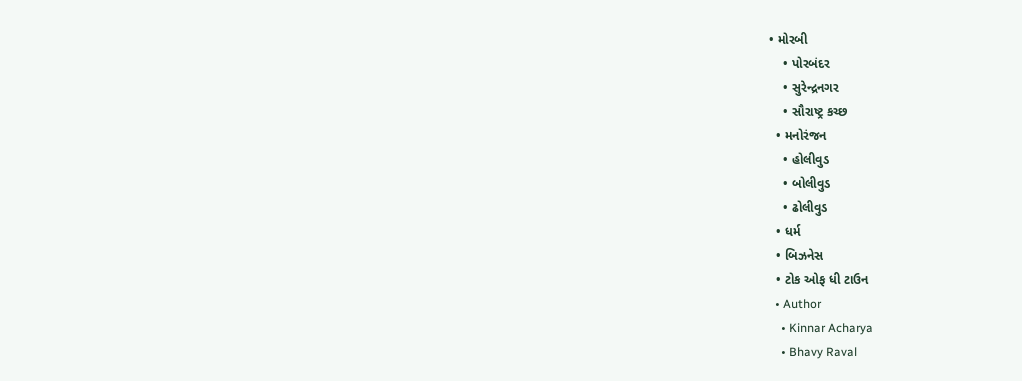• મોરબી
    • પોરબંદર
    • સુરેન્દ્રનગર
    • સૌરાષ્ટ્ર કચ્છ
  • મનોરંજન
    • હોલીવુડ
    • બોલીવુડ
    • ઢોલીવુડ
  • ધર્મ
  • બિઝનેસ
  • ટોક ઓફ ધી ટાઉન
  • Author
    • Kinnar Acharya
    • Bhavy Raval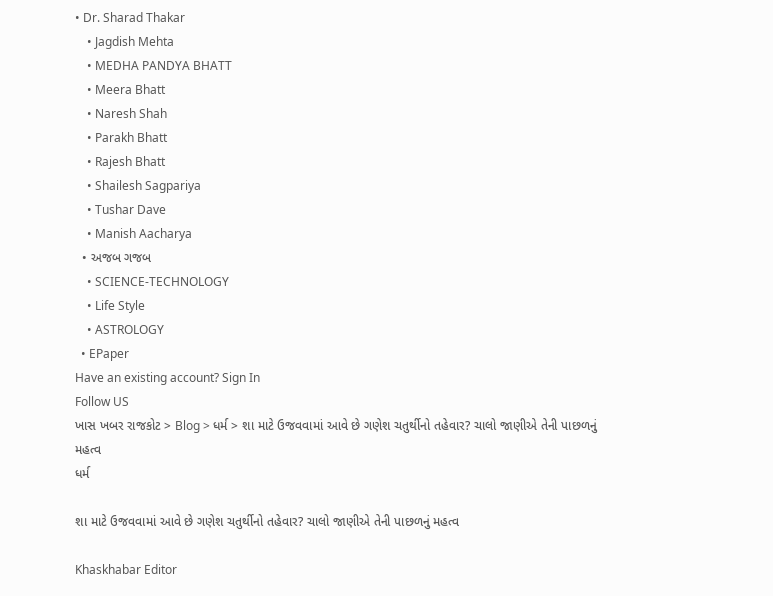• Dr. Sharad Thakar
    • Jagdish Mehta
    • MEDHA PANDYA BHATT
    • Meera Bhatt
    • Naresh Shah
    • Parakh Bhatt
    • Rajesh Bhatt
    • Shailesh Sagpariya
    • Tushar Dave
    • Manish Aacharya
  • અજબ ગજબ
    • SCIENCE-TECHNOLOGY
    • Life Style
    • ASTROLOGY
  • EPaper
Have an existing account? Sign In
Follow US
ખાસ ખબર રાજકોટ > Blog > ધર્મ > શા માટે ઉજવવામાં આવે છે ગણેશ ચતુર્થીનો તહેવાર? ચાલો જાણીએ તેની પાછળનું મહત્વ
ધર્મ

શા માટે ઉજવવામાં આવે છે ગણેશ ચતુર્થીનો તહેવાર? ચાલો જાણીએ તેની પાછળનું મહત્વ

Khaskhabar Editor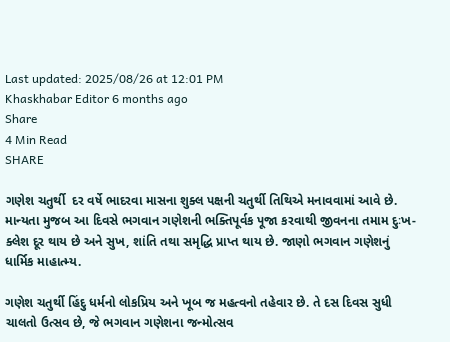Last updated: 2025/08/26 at 12:01 PM
Khaskhabar Editor 6 months ago
Share
4 Min Read
SHARE

ગણેશ ચતુર્થી  દર વર્ષે ભાદરવા માસના શુક્લ પક્ષની ચતુર્થી તિથિએ મનાવવામાં આવે છે. માન્યતા મુજબ આ દિવસે ભગવાન ગણેશની ભક્તિપૂર્વક પૂજા કરવાથી જીવનના તમામ દુઃખ-ક્લેશ દૂર થાય છે અને સુખ, શાંતિ તથા સમૃદ્ધિ પ્રાપ્ત થાય છે. જાણો ભગવાન ગણેશનું ધાર્મિક માહાત્મ્ય.

ગણેશ ચતુર્થી હિંદુ ધર્મનો લોકપ્રિય અને ખૂબ જ મહત્વનો તહેવાર છે. તે દસ દિવસ સુધી ચાલતો ઉત્સવ છે, જે ભગવાન ગણેશના જન્મોત્સવ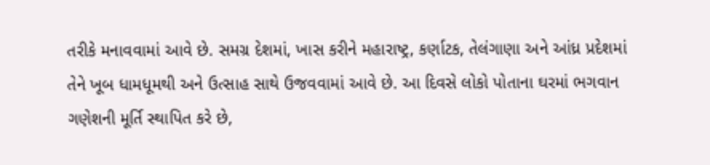તરીકે મનાવવામાં આવે છે. સમગ્ર દેશમાં, ખાસ કરીને મહારાષ્ટ્ર, કર્ણાટક, તેલંગાણા અને આંધ્ર પ્રદેશમાં તેને ખૂબ ધામધૂમથી અને ઉત્સાહ સાથે ઉજવવામાં આવે છે. આ દિવસે લોકો પોતાના ઘરમાં ભગવાન ગણેશની મૂર્તિ સ્થાપિત કરે છે,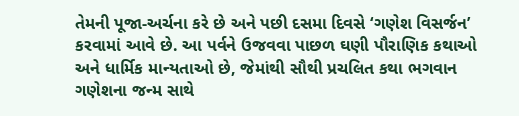તેમની પૂજા-અર્ચના કરે છે અને પછી દસમા દિવસે ‘ગણેશ વિસર્જન’ કરવામાં આવે છે. આ પર્વને ઉજવવા પાછળ ઘણી પૌરાણિક કથાઓ અને ધાર્મિક માન્યતાઓ છે, જેમાંથી સૌથી પ્રચલિત કથા ભગવાન ગણેશના જન્મ સાથે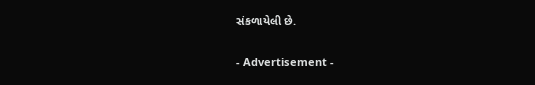સંકળાયેલી છે.

- Advertisement -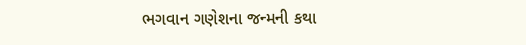ભગવાન ગણેશના જન્મની કથા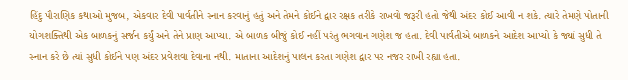હિંદુ પૌરાણિક કથાઓ મુજબ, એકવાર દેવી પાર્વતીને સ્નાન કરવાનું હતું અને તેમને કોઈને દ્વાર રક્ષક તરીકે રાખવો જરૂરી હતો જેથી અંદર કોઈ આવી ન શકે. ત્યારે તેમણે પોતાની યોગશક્તિથી એક બાળકનું સર્જન કર્યું અને તેને પ્રાણ આપ્યા. એ બાળક બીજું કોઈ નહીં પરંતુ ભગવાન ગણેશ જ હતા. દેવી પાર્વતીએ બાળકને આદેશ આપ્યો કે જ્યાં સુધી તે સ્નાન કરે છે ત્યાં સુધી કોઈને પણ અંદર પ્રવેશવા દેવાના નથી. માતાના આદેશનું પાલન કરતા ગણેશ દ્વાર પર નજર રાખી રહ્યા હતા.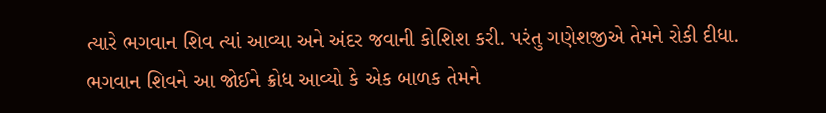ત્યારે ભગવાન શિવ ત્યાં આવ્યા અને અંદર જવાની કોશિશ કરી. પરંતુ ગણેશજીએ તેમને રોકી દીધા. ભગવાન શિવને આ જોઈને ક્રોધ આવ્યો કે એક બાળક તેમને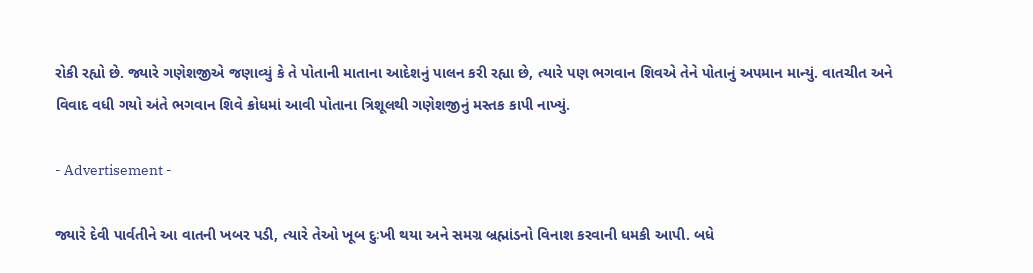રોકી રહ્યો છે. જ્યારે ગણેશજીએ જણાવ્યું કે તે પોતાની માતાના આદેશનું પાલન કરી રહ્યા છે, ત્યારે પણ ભગવાન શિવએ તેને પોતાનું અપમાન માન્યું. વાતચીત અને વિવાદ વધી ગયો અંતે ભગવાન શિવે ક્રોધમાં આવી પોતાના ત્રિશૂલથી ગણેશજીનું મસ્તક કાપી નાખ્યું.

- Advertisement -

જ્યારે દેવી પાર્વતીને આ વાતની ખબર પડી, ત્યારે તેઓ ખૂબ દુઃખી થયા અને સમગ્ર બ્રહ્માંડનો વિનાશ કરવાની ધમકી આપી. બધે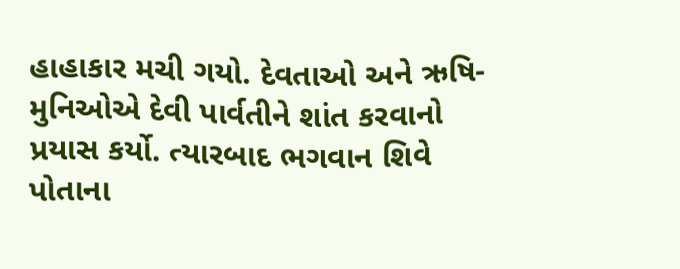હાહાકાર મચી ગયો. દેવતાઓ અને ઋષિ-મુનિઓએ દેવી પાર્વતીને શાંત કરવાનો પ્રયાસ કર્યો. ત્યારબાદ ભગવાન શિવે પોતાના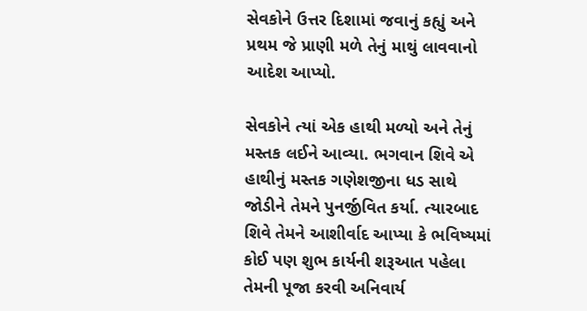સેવકોને ઉત્તર દિશામાં જવાનું કહ્યું અને પ્રથમ જે પ્રાણી મળે તેનું માથું લાવવાનો આદેશ આપ્યો.

સેવકોને ત્યાં એક હાથી મળ્યો અને તેનું મસ્તક લઈને આવ્યા. ભગવાન શિવે એ હાથીનું મસ્તક ગણેશજીના ધડ સાથે જોડીને તેમને પુનર્જીવિત કર્યા. ત્યારબાદ શિવે તેમને આશીર્વાદ આપ્યા કે ભવિષ્યમાં કોઈ પણ શુભ કાર્યની શરૂઆત પહેલા તેમની પૂજા કરવી અનિવાર્ય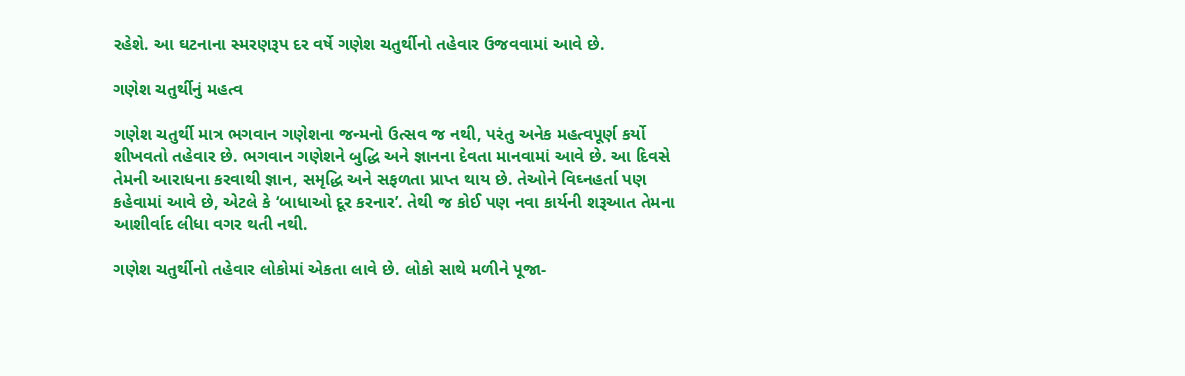રહેશે. આ ઘટનાના સ્મરણરૂપ દર વર્ષે ગણેશ ચતુર્થીનો તહેવાર ઉજવવામાં આવે છે.

ગણેશ ચતુર્થીનું મહત્વ

ગણેશ ચતુર્થી માત્ર ભગવાન ગણેશના જન્મનો ઉત્સવ જ નથી, પરંતુ અનેક મહત્વપૂર્ણ કર્યો શીખવતો તહેવાર છે. ભગવાન ગણેશને બુદ્ધિ અને જ્ઞાનના દેવતા માનવામાં આવે છે. આ દિવસે તેમની આરાધના કરવાથી જ્ઞાન, સમૃદ્ધિ અને સફળતા પ્રાપ્ત થાય છે. તેઓને વિઘ્નહર્તા પણ કહેવામાં આવે છે, એટલે કે ‘બાધાઓ દૂર કરનાર’. તેથી જ કોઈ પણ નવા કાર્યની શરૂઆત તેમના આશીર્વાદ લીધા વગર થતી નથી.

ગણેશ ચતુર્થીનો તહેવાર લોકોમાં એકતા લાવે છે. લોકો સાથે મળીને પૂજા-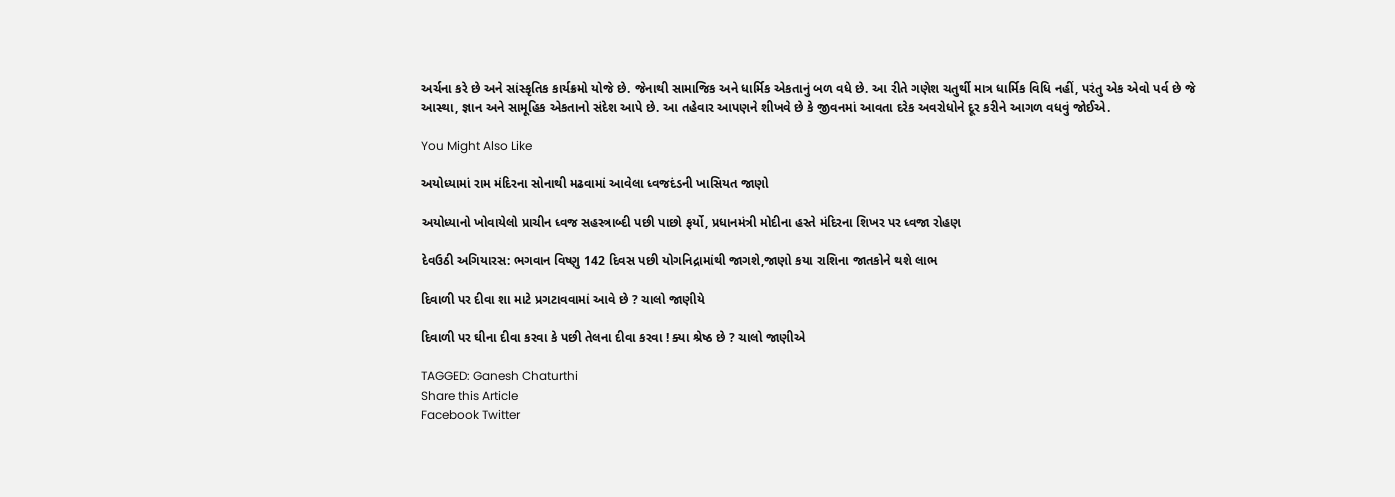અર્ચના કરે છે અને સાંસ્કૃતિક કાર્યક્રમો યોજે છે. જેનાથી સામાજિક અને ધાર્મિક એકતાનું બળ વધે છે. આ રીતે ગણેશ ચતુર્થી માત્ર ધાર્મિક વિધિ નહીં, પરંતુ એક એવો પર્વ છે જે આસ્થા, જ્ઞાન અને સામૂહિક એકતાનો સંદેશ આપે છે. આ તહેવાર આપણને શીખવે છે કે જીવનમાં આવતા દરેક અવરોધોને દૂર કરીને આગળ વધવું જોઈએ.

You Might Also Like

અયોધ્યામાં રામ મંદિરના સોનાથી મઢવામાં આવેલા ધ્વજદંડની ખાસિયત જાણો

અયોધ્યાનો ખોવાયેલો પ્રાચીન ધ્વજ સહસ્ત્રાબ્દી પછી પાછો ફર્યો, પ્રધાનમંત્રી મોદીના હસ્તે મંદિરના શિખર પર ધ્વજા રોહણ

દેવઉઠી અગિયારસ: ભગવાન વિષ્ણુ 142 દિવસ પછી યોગનિદ્રામાંથી જાગશે,જાણો કયા રાશિના જાતકોને થશે લાભ

દિવાળી પર દીવા શા માટે પ્રગટાવવામાં આવે છે ? ચાલો જાણીયે

દિવાળી પર ઘીના દીવા કરવા કે પછી તેલના દીવા કરવા ! ક્યા શ્રેષ્ઠ છે ? ચાલો જાણીએ

TAGGED: Ganesh Chaturthi
Share this Article
Facebook Twitter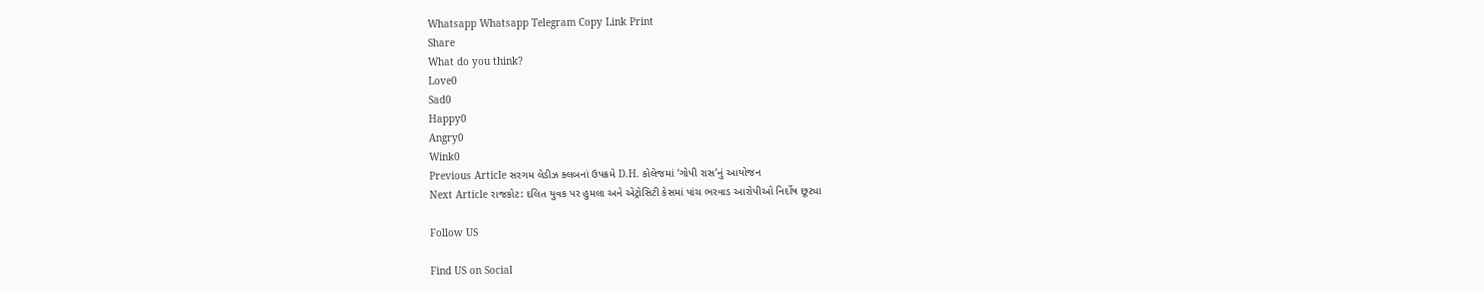Whatsapp Whatsapp Telegram Copy Link Print
Share
What do you think?
Love0
Sad0
Happy0
Angry0
Wink0
Previous Article સરગમ લેડીઝ ક્લબનાં ઉપક્રમે D.H. કોલેજમાં ‘ગોપી રાસ’નું આયોજન
Next Article રાજકોટ: દલિત યુવક પર હુમલા અને એટ્રોસિટી કેસમાં પાંચ ભરવાડ આરોપીઓ નિર્દોષ છૂટ્યા

Follow US

Find US on Social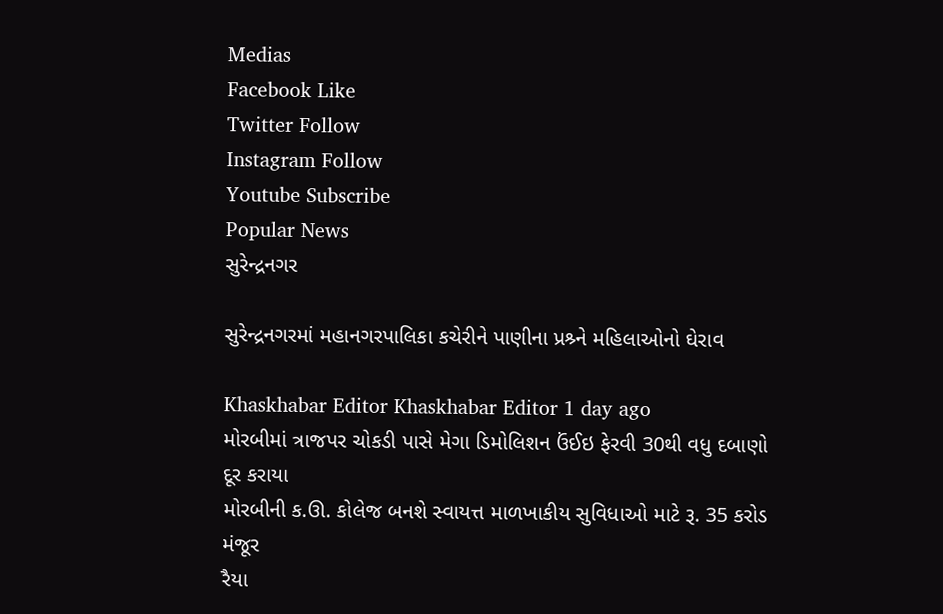Medias
Facebook Like
Twitter Follow
Instagram Follow
Youtube Subscribe
Popular News
સુરેન્દ્રનગર

સુરેન્દ્રનગરમાં મહાનગરપાલિકા કચેરીને પાણીના પ્રશ્ર્ને મહિલાઓનો ઘેરાવ

Khaskhabar Editor Khaskhabar Editor 1 day ago
મોરબીમાં ત્રાજપર ચોકડી પાસે મેગા ડિમોલિશન ઉંઈઇ ફેરવી 30થી વધુ દબાણો દૂર કરાયા
મોરબીની ક.ઊ. કોલેજ બનશે સ્વાયત્ત માળખાકીય સુવિધાઓ માટે રૂ. 35 કરોડ મંજૂર
રૈયા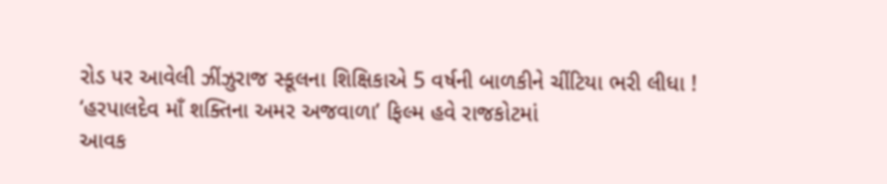રોડ પર આવેલી ઝીંઝુરાજ સ્કૂલના શિક્ષિકાએ 5 વર્ષની બાળકીને ચીંટિયા ભરી લીધા !
‘હરપાલદેવ માઁ શક્તિના અમર અજવાળા’ ફિલ્મ હવે રાજકોટમાં
આવક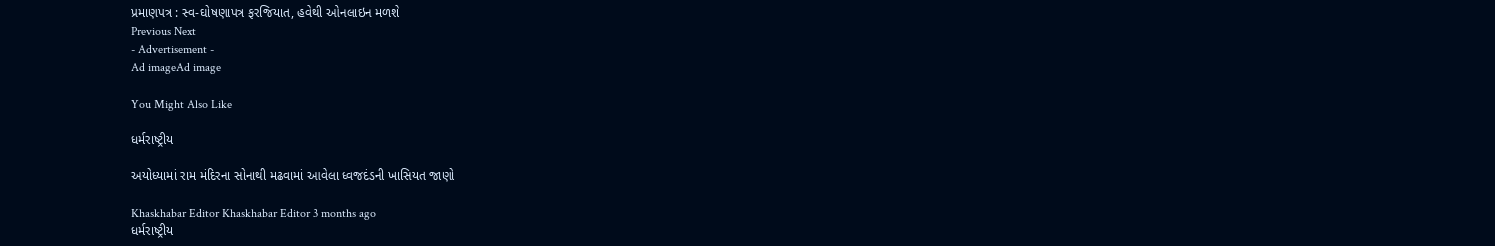પ્રમાણપત્ર : સ્વ-ઘોષણાપત્ર ફરજિયાત, હવેથી ઓનલાઇન મળશે
Previous Next
- Advertisement -
Ad imageAd image

You Might Also Like

ધર્મરાષ્ટ્રીય

અયોધ્યામાં રામ મંદિરના સોનાથી મઢવામાં આવેલા ધ્વજદંડની ખાસિયત જાણો

Khaskhabar Editor Khaskhabar Editor 3 months ago
ધર્મરાષ્ટ્રીય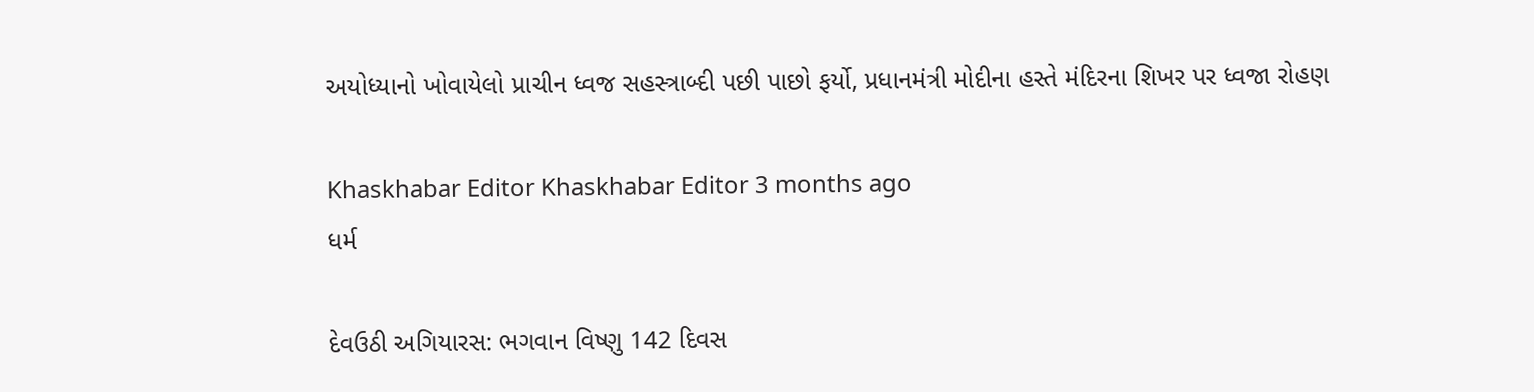અયોધ્યાનો ખોવાયેલો પ્રાચીન ધ્વજ સહસ્ત્રાબ્દી પછી પાછો ફર્યો, પ્રધાનમંત્રી મોદીના હસ્તે મંદિરના શિખર પર ધ્વજા રોહણ

Khaskhabar Editor Khaskhabar Editor 3 months ago
ધર્મ

દેવઉઠી અગિયારસ: ભગવાન વિષ્ણુ 142 દિવસ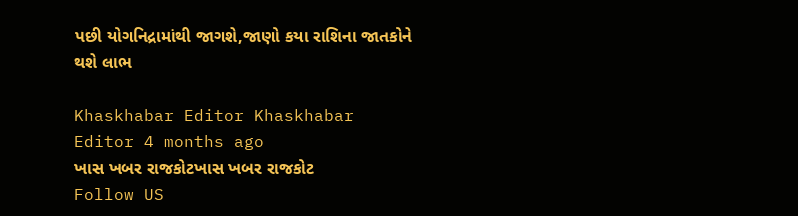પછી યોગનિદ્રામાંથી જાગશે,જાણો કયા રાશિના જાતકોને થશે લાભ

Khaskhabar Editor Khaskhabar Editor 4 months ago
ખાસ ખબર રાજકોટખાસ ખબર રાજકોટ
Follow US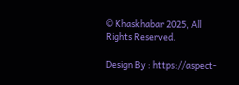© Khaskhabar 2025, All Rights Reserved.

Design By : https://aspect-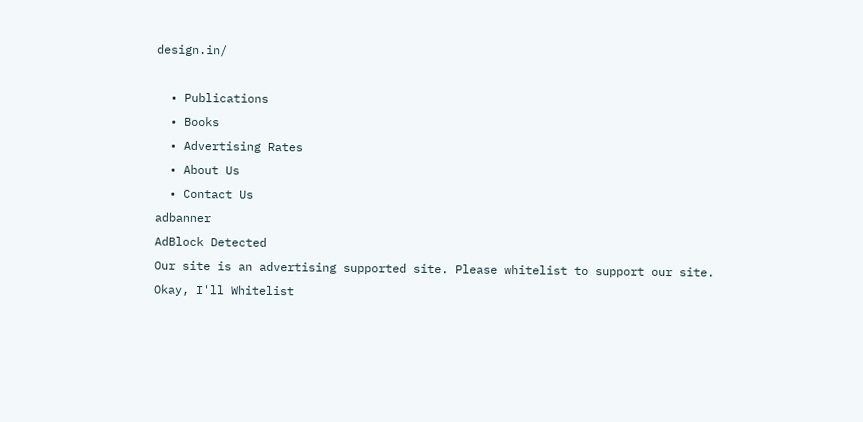design.in/

  • Publications
  • Books
  • Advertising Rates
  • About Us
  • Contact Us
adbanner
AdBlock Detected
Our site is an advertising supported site. Please whitelist to support our site.
Okay, I'll Whitelist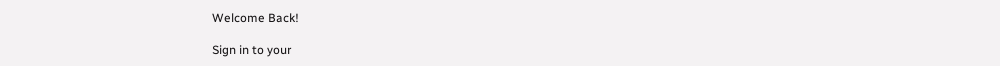Welcome Back!

Sign in to your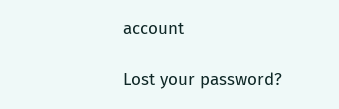account

Lost your password?